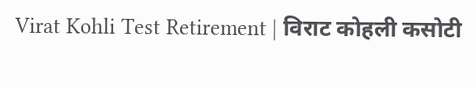Virat Kohli Test Retirement | विराट कोहली कसोटी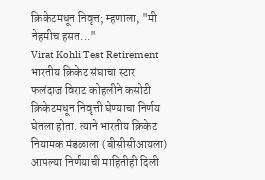क्रिकेटमधून निवृत्त; म्हणाला, "मी नेहमीच हसत..."
Virat Kohli Test Retirement
भारतीय क्रिकेट संघाचा स्टार फलंदाज विराट कोहलीने कसोटी क्रिकेटमधून निवृत्ती घेण्याचा निर्णय घेतला होता. त्याने भारतीय क्रिकेट नियामक मंडळाला (बीसीसीआयला) आपल्या निर्णयाची माहितीही दिली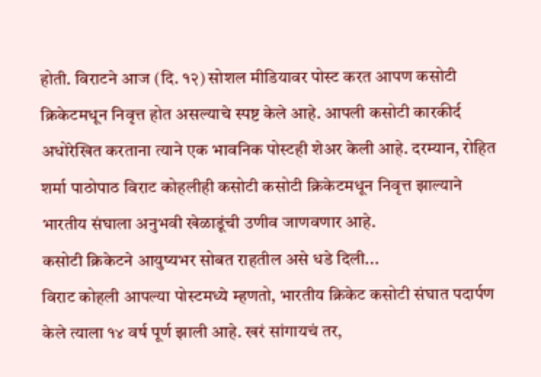होती. विराटने आज (दि. १२) सोशल मीडियावर पोस्ट करत आपण कसोटी क्रिकेटमधून निवृत्त होत असल्याचे स्पष्ट केले आहे. आपली कसोटी कारकीर्द अधोरेखित करताना त्याने एक भावनिक पोस्टही शेअर केली आहे. दरम्यान, रोहित शर्मा पाठोपाठ विराट कोहलीही कसोटी कसोटी क्रिकेटमधून निवृत्त झाल्याने भारतीय संघाला अनुभवी खेळाडूंची उणीव जाणवणार आहे.
कसोटी क्रिकेटने आयुष्यभर सोबत राहतील असे धडे दिली...
विराट कोहली आपल्या पोस्टमध्ये म्हणतो, भारतीय क्रिकेट कसोटी संघात पदार्पण केले त्याला १४ वर्ष पूर्ण झाली आहे. खरं सांगायचं तर,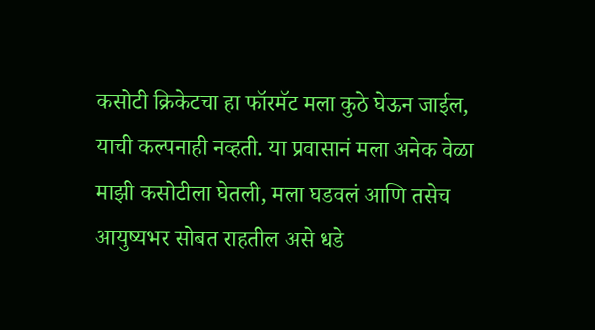कसोटी क्रिकेटचा हा फॉरमॅट मला कुठे घेऊन जाईल, याची कल्पनाही नव्हती. या प्रवासानं मला अनेक वेळा माझी कसोटीला घेतली, मला घडवलं आणि तसेच आयुष्यभर सोबत राहतील असे धडे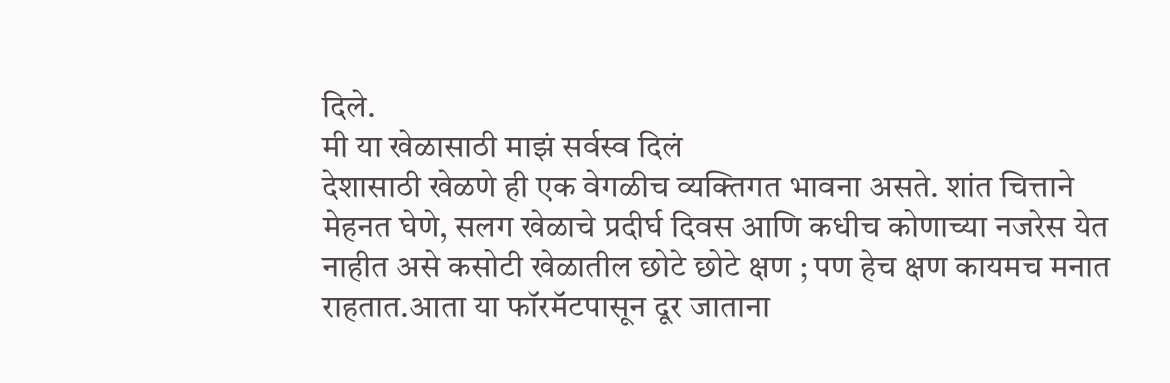दिले.
मी या खेळासाठी माझं सर्वस्व दिलं
देशासाठी खेळणे ही एक वेगळीच व्यक्तिगत भावना असते. शांत चित्ताने मेहनत घेणे, सलग खेळाचे प्रदीर्घ दिवस आणि कधीच कोणाच्या नजरेस येत नाहीत असे कसोटी खेळातील छोटे छोटे क्षण ; पण हेच क्षण कायमच मनात राहतात.आता या फॉरमॅटपासून दूर जाताना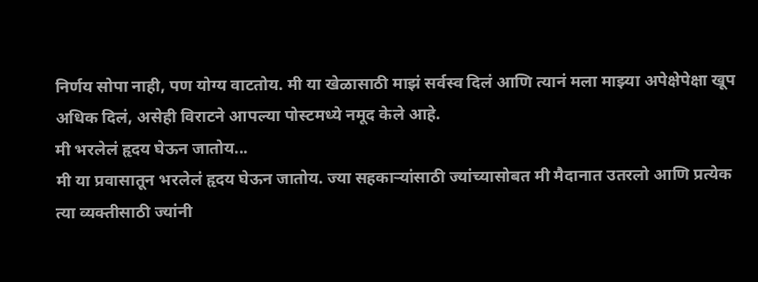निर्णय सोपा नाही, पण योग्य वाटतोय. मी या खेळासाठी माझं सर्वस्व दिलं आणि त्यानं मला माझ्या अपेक्षेपेक्षा खूप अधिक दिलं, असेही विराटने आपल्या पोस्टमध्ये नमूद केले आहे.
मी भरलेलं हृदय घेऊन जातोय...
मी या प्रवासातून भरलेलं हृदय घेऊन जातोय. ज्या सहकाऱ्यांसाठी ज्यांच्यासोबत मी मैदानात उतरलो आणि प्रत्येक त्या व्यक्तीसाठी ज्यांनी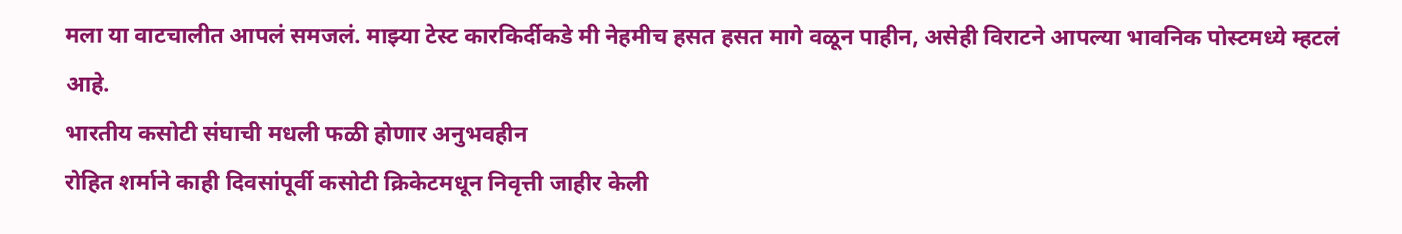मला या वाटचालीत आपलं समजलं. माझ्या टेस्ट कारकिर्दीकडे मी नेहमीच हसत हसत मागे वळून पाहीन, असेही विराटने आपल्या भावनिक पोस्टमध्ये म्हटलं आहे.
भारतीय कसोटी संघाची मधली फळी होणार अनुभवहीन
रोहित शर्माने काही दिवसांपूर्वी कसोटी क्रिकेटमधून निवृत्ती जाहीर केली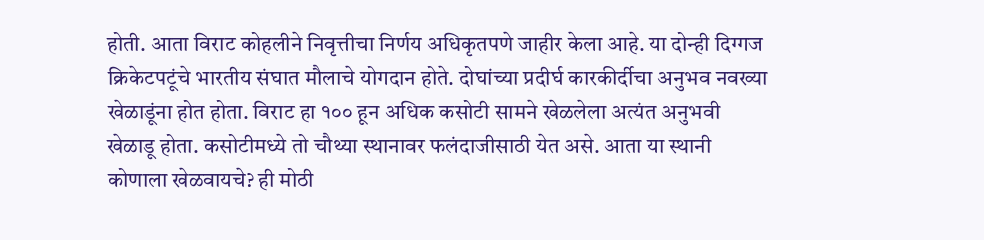होती. आता विराट कोहलीने निवृत्तीचा निर्णय अधिकृतपणे जाहीर केला आहे. या दोन्ही दिग्गज क्रिकेटपटूंचे भारतीय संघात मौलाचे योगदान होते. दोघांच्या प्रदीर्घ कारकीर्दीचा अनुभव नवख्या खेळाडूंना होत होता. विराट हा १०० हून अधिक कसोटी सामने खेळलेला अत्यंत अनुभवी खेळाडू होता. कसोटीमध्ये तो चौथ्या स्थानावर फलंदाजीसाठी येत असे. आता या स्थानी कोणाला खेळवायचे? ही मोठी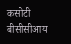कसोटी बीसीसीआय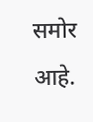समोर आहे.